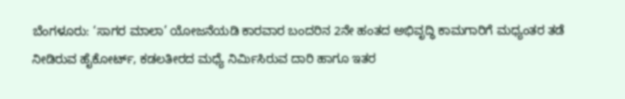ಬೆಂಗಳೂರು: ‘ಸಾಗರ ಮಾಲಾ’ ಯೋಜನೆಯಡಿ ಕಾರವಾರ ಬಂದರಿನ 2ನೇ ಹಂತದ ಅಭಿವೃದ್ಧಿ ಕಾಮಗಾರಿಗೆ ಮಧ್ಯಂತರ ತಡೆ ನೀಡಿರುವ ಹೈಕೋರ್ಟ್, ಕಡಲತೀರದ ಮಧ್ಯೆ ನಿರ್ವಿುಸಿರುವ ದಾರಿ ಹಾಗೂ ಇತರ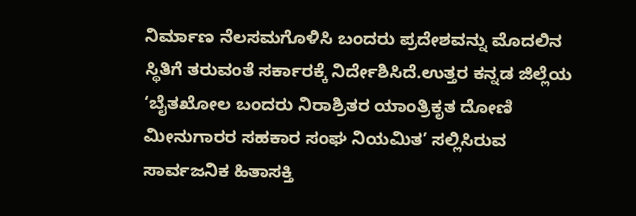ನಿರ್ಮಾಣ ನೆಲಸಮಗೊಳಿಸಿ ಬಂದರು ಪ್ರದೇಶವನ್ನು ಮೊದಲಿನ ಸ್ಥಿತಿಗೆ ತರುವಂತೆ ಸರ್ಕಾರಕ್ಕೆ ನಿರ್ದೇಶಿಸಿದೆ.ಉತ್ತರ ಕನ್ನಡ ಜಿಲ್ಲೆಯ ‘ಬೈತಖೋಲ ಬಂದರು ನಿರಾಶ್ರಿತರ ಯಾಂತ್ರಿಕೃತ ದೋಣಿ ಮೀನುಗಾರರ ಸಹಕಾರ ಸಂಘ ನಿಯಮಿತ’ ಸಲ್ಲಿಸಿರುವ ಸಾರ್ವಜನಿಕ ಹಿತಾಸಕ್ತಿ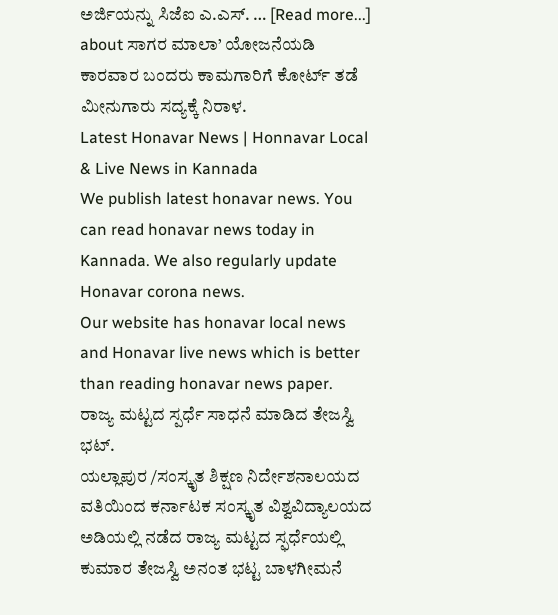ಅರ್ಜಿಯನ್ನು ಸಿಜೆಐ ಎ.ಎಸ್. … [Read more...] about ಸಾಗರ ಮಾಲಾ’ ಯೋಜನೆಯಡಿ ಕಾರವಾರ ಬಂದರು ಕಾಮಗಾರಿಗೆ ಕೋರ್ಟ್ ತಡೆ ಮೀನುಗಾರು ಸದ್ಯಕ್ಕೆ ನಿರಾಳ.
Latest Honavar News | Honnavar Local & Live News in Kannada
We publish latest honavar news. You can read honavar news today in Kannada. We also regularly update Honavar corona news.
Our website has honavar local news and Honavar live news which is better than reading honavar news paper.
ರಾಜ್ಯ ಮಟ್ಟದ ಸ್ಪರ್ಧೆ ಸಾಧನೆ ಮಾಡಿದ ತೇಜಸ್ವಿ ಭಟ್.
ಯಲ್ಲಾಪುರ /ಸಂಸ್ಕೃತ ಶಿಕ್ಷಣ ನಿರ್ದೇಶನಾಲಯದ ವತಿಯಿಂದ ಕರ್ನಾಟಕ ಸಂಸ್ಕೃತ ವಿಶ್ವವಿದ್ಯಾಲಯದ ಅಡಿಯಲ್ಲಿ ನಡೆದ ರಾಜ್ಯ ಮಟ್ಟದ ಸ್ಫರ್ಧೆಯಲ್ಲಿ ಕುಮಾರ ತೇಜಸ್ವಿ ಅನಂತ ಭಟ್ಟ ಬಾಳಗೀಮನೆ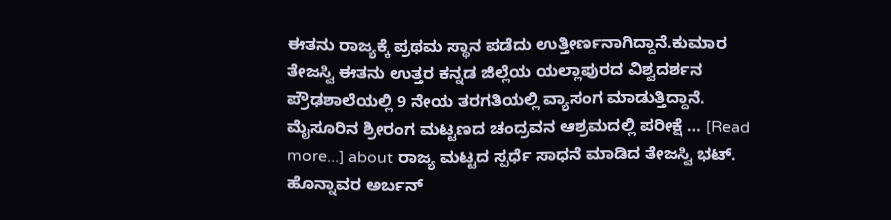ಈತನು ರಾಜ್ಯಕ್ಕೆ ಪ್ರಥಮ ಸ್ಥಾನ ಪಡೆದು ಉತ್ತೀರ್ಣನಾಗಿದ್ದಾನೆ.ಕುಮಾರ ತೇಜಸ್ವಿ ಈತನು ಉತ್ತರ ಕನ್ನಡ ಜಿಲ್ಲೆಯ ಯಲ್ಲಾಪುರದ ವಿಶ್ವದರ್ಶನ ಪ್ರೌಢಶಾಲೆಯಲ್ಲಿ 9 ನೇಯ ತರಗತಿಯಲ್ಲಿ ವ್ಯಾಸಂಗ ಮಾಡುತ್ತಿದ್ದಾನೆ. ಮೈಸೂರಿನ ಶ್ರೀರಂಗ ಮಟ್ಟಣದ ಚಂದ್ರವನ ಆಶ್ರಮದಲ್ಲಿ ಪರೀಕ್ಷೆ … [Read more...] about ರಾಜ್ಯ ಮಟ್ಟದ ಸ್ಪರ್ಧೆ ಸಾಧನೆ ಮಾಡಿದ ತೇಜಸ್ವಿ ಭಟ್.
ಹೊನ್ನಾವರ ಅರ್ಬನ್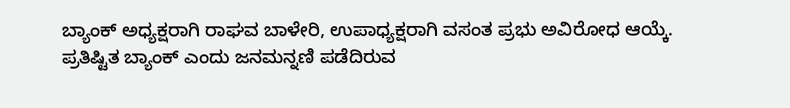ಬ್ಯಾಂಕ್ ಅಧ್ಯಕ್ಷರಾಗಿ ರಾಘವ ಬಾಳೇರಿ, ಉಪಾಧ್ಯಕ್ಷರಾಗಿ ವಸಂತ ಪ್ರಭು ಅವಿರೋಧ ಆಯ್ಕೆ.
ಪ್ರತಿಷ್ಟಿತ ಬ್ಯಾಂಕ್ ಎಂದು ಜನಮನ್ನಣಿ ಪಡೆದಿರುವ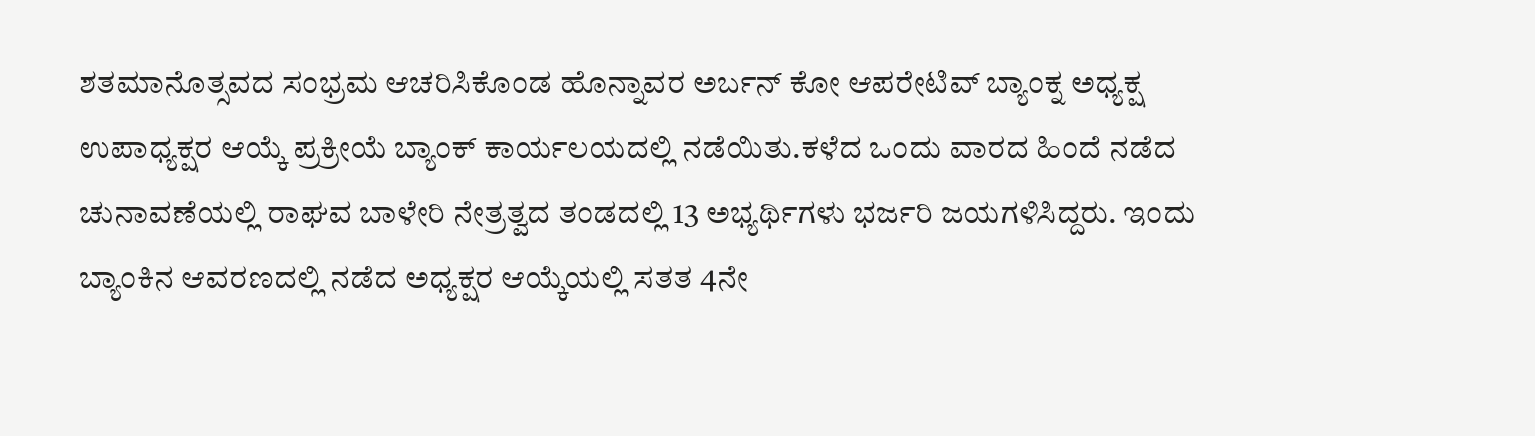ಶತಮಾನೊತ್ಸವದ ಸಂಭ್ರಮ ಆಚರಿಸಿಕೊಂಡ ಹೊನ್ನಾವರ ಅರ್ಬನ್ ಕೋ ಆಪರೇಟಿವ್ ಬ್ಯಾಂಕ್ನ ಅಧ್ಯಕ್ಷ ಉಪಾಧ್ಯಕ್ಷರ ಆಯ್ಕೆ ಪ್ರಕ್ರೀಯೆ ಬ್ಯಾಂಕ್ ಕಾರ್ಯಲಯದಲ್ಲಿ ನಡೆಯಿತು.ಕಳೆದ ಒಂದು ವಾರದ ಹಿಂದೆ ನಡೆದ ಚುನಾವಣೆಯಲ್ಲಿ ರಾಘವ ಬಾಳೇರಿ ನೇತ್ರತ್ವದ ತಂಡದಲ್ಲಿ 13 ಅಭ್ಯರ್ಥಿಗಳು ಭರ್ಜರಿ ಜಯಗಳಿಸಿದ್ದರು. ಇಂದು ಬ್ಯಾಂಕಿನ ಆವರಣದಲ್ಲಿ ನಡೆದ ಅಧ್ಯಕ್ಷರ ಆಯ್ಕೆಯಲ್ಲಿ ಸತತ 4ನೇ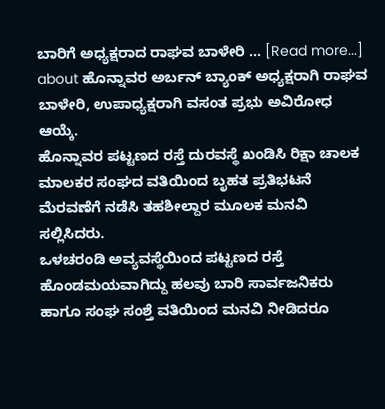ಬಾರಿಗೆ ಅಧ್ಯಕ್ಷರಾದ ರಾಘವ ಬಾಳೇರಿ … [Read more...] about ಹೊನ್ನಾವರ ಅರ್ಬನ್ ಬ್ಯಾಂಕ್ ಅಧ್ಯಕ್ಷರಾಗಿ ರಾಘವ ಬಾಳೇರಿ, ಉಪಾಧ್ಯಕ್ಷರಾಗಿ ವಸಂತ ಪ್ರಭು ಅವಿರೋಧ ಆಯ್ಕೆ.
ಹೊನ್ನಾವರ ಪಟ್ಟಣದ ರಸ್ತೆ ದುರವಸ್ಥೆ ಖಂಡಿಸಿ ರಿಕ್ಷಾ ಚಾಲಕ ಮಾಲಕರ ಸಂಘದ ವತಿಯಿಂದ ಬೃಹತ ಪ್ರತಿಭಟನೆ ಮೆರವಣೆಗೆ ನಡೆಸಿ ತಹಶೀಲ್ದಾರ ಮೂಲಕ ಮನವಿ ಸಲ್ಲಿಸಿದರು.
ಒಳಚರಂಡಿ ಅವ್ಯವಸ್ಥೆಯಿಂದ ಪಟ್ಟಣದ ರಸ್ತೆ ಹೊಂಡಮಯವಾಗಿದ್ದು ಹಲವು ಬಾರಿ ಸಾರ್ವಜನಿಕರು ಹಾಗೂ ಸಂಘ ಸಂಶ್ತೆ ವತಿಯಿಂದ ಮನವಿ ನೀಡಿದರೂ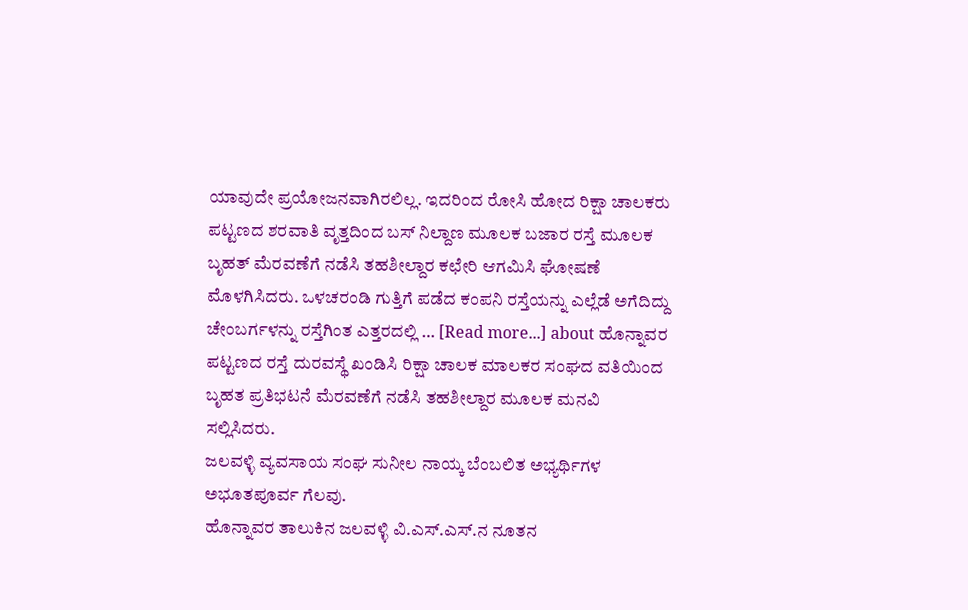ಯಾವುದೇ ಪ್ರಯೋಜನವಾಗಿರಲಿಲ್ಲ. ಇದರಿಂದ ರೋಸಿ ಹೋದ ರಿಕ್ಷಾ ಚಾಲಕರು ಪಟ್ಟಣದ ಶರವಾತಿ ವೃತ್ತದಿಂದ ಬಸ್ ನಿಲ್ದಾಣ ಮೂಲಕ ಬಜಾರ ರಸ್ತೆ ಮೂಲಕ ಬೃಹತ್ ಮೆರವಣೆಗೆ ನಡೆಸಿ ತಹಶೀಲ್ದಾರ ಕಛೇರಿ ಆಗಮಿಸಿ ಘೋಷಣೆ ಮೊಳಗಿಸಿದರು. ಒಳಚರಂಡಿ ಗುತ್ತಿಗೆ ಪಡೆದ ಕಂಪನಿ ರಸ್ತೆಯನ್ನು ಎಲ್ಲೆಡೆ ಅಗೆದಿದ್ದು ಚೇಂಬರ್ಗಳನ್ನು ರಸ್ತೆಗಿಂತ ಎತ್ತರದಲ್ಲಿ … [Read more...] about ಹೊನ್ನಾವರ ಪಟ್ಟಣದ ರಸ್ತೆ ದುರವಸ್ಥೆ ಖಂಡಿಸಿ ರಿಕ್ಷಾ ಚಾಲಕ ಮಾಲಕರ ಸಂಘದ ವತಿಯಿಂದ ಬೃಹತ ಪ್ರತಿಭಟನೆ ಮೆರವಣೆಗೆ ನಡೆಸಿ ತಹಶೀಲ್ದಾರ ಮೂಲಕ ಮನವಿ ಸಲ್ಲಿಸಿದರು.
ಜಲವಳ್ಳಿ ವ್ಯವಸಾಯ ಸಂಘ ಸುನೀಲ ನಾಯ್ಕ ಬೆಂಬಲಿತ ಅಭ್ಯರ್ಥಿಗಳ ಅಭೂತಪೂರ್ವ ಗೆಲವು.
ಹೊನ್ನಾವರ ತಾಲುಕಿನ ಜಲವಳ್ಳಿ ವಿ.ಎಸ್.ಎಸ್.ನ ನೂತನ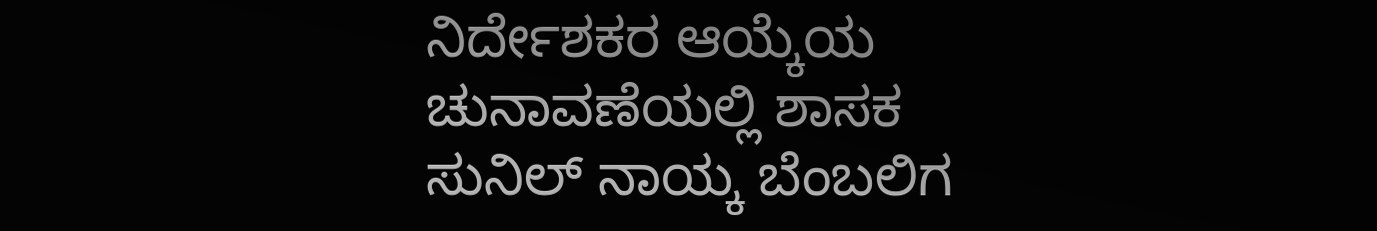ನಿರ್ದೇಶಕರ ಆಯ್ಕೆಯ ಚುನಾವಣೆಯಲ್ಲಿ ಶಾಸಕ ಸುನಿಲ್ ನಾಯ್ಕ ಬೆಂಬಲಿಗ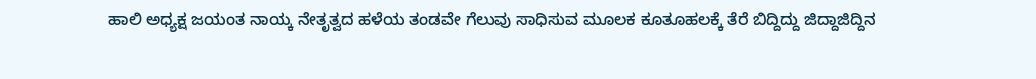ಹಾಲಿ ಅಧ್ಯಕ್ಷ ಜಯಂತ ನಾಯ್ಕ ನೇತೃತ್ವದ ಹಳೆಯ ತಂಡವೇ ಗೆಲುವು ಸಾಧಿಸುವ ಮೂಲಕ ಕೂತೂಹಲಕ್ಕೆ ತೆರೆ ಬಿದ್ದಿದ್ದು ಜಿದ್ದಾಜಿದ್ದಿನ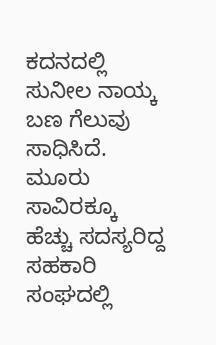ಕದನದಲ್ಲಿ ಸುನೀಲ ನಾಯ್ಕ ಬಣ ಗೆಲುವು ಸಾಧಿಸಿದೆ. ಮೂರು ಸಾವಿರಕ್ಕೂ ಹೆಚ್ಚು ಸದಸ್ಯರಿದ್ದ ಸಹಕಾರಿ ಸಂಘದಲ್ಲಿ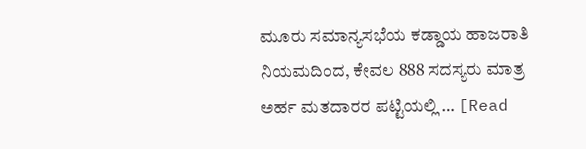ಮೂರು ಸಮಾನ್ಯಸಭೆಯ ಕಡ್ಡಾಯ ಹಾಜರಾತಿ ನಿಯಮದಿಂದ, ಕೇವಲ 888 ಸದಸ್ಯರು ಮಾತ್ರ ಅರ್ಹ ಮತದಾರರ ಪಟ್ಟಿಯಲ್ಲಿ … [Read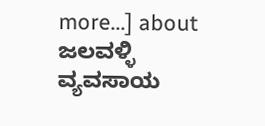more...] about ಜಲವಳ್ಳಿ ವ್ಯವಸಾಯ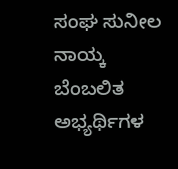ಸಂಘ ಸುನೀಲ ನಾಯ್ಕ ಬೆಂಬಲಿತ ಅಭ್ಯರ್ಥಿಗಳ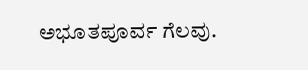ಅಭೂತಪೂರ್ವ ಗೆಲವು.